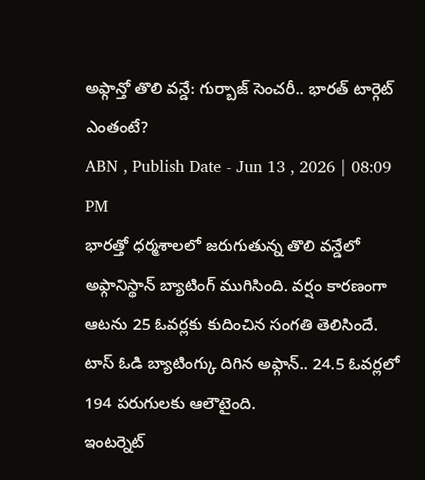అఫ్గాన్తో తొలి వన్డే: గుర్బాజ్ సెంచరీ.. భారత్ టార్గెట్ ఎంతంటే?
ABN , Publish Date - Jun 13 , 2026 | 08:09 PM
భారత్తో ధర్మశాలలో జరుగుతున్న తొలి వన్డేలో అఫ్గానిస్థాన్ బ్యాటింగ్ ముగిసింది. వర్షం కారణంగా ఆటను 25 ఓవర్లకు కుదించిన సంగతి తెలిసిందే. టాస్ ఓడి బ్యాటింగ్కు దిగిన అఫ్గాన్.. 24.5 ఓవర్లలో 194 పరుగులకు ఆలౌటైంది.
ఇంటర్నెట్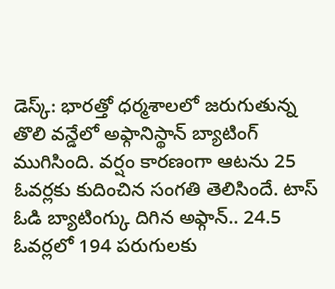డెస్క్: భారత్తో ధర్మశాలలో జరుగుతున్న తొలి వన్డేలో అఫ్గానిస్థాన్ బ్యాటింగ్ ముగిసింది. వర్షం కారణంగా ఆటను 25 ఓవర్లకు కుదించిన సంగతి తెలిసిందే. టాస్ ఓడి బ్యాటింగ్కు దిగిన అఫ్గాన్.. 24.5 ఓవర్లలో 194 పరుగులకు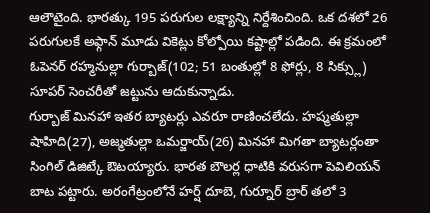ఆలౌటైంది. భారత్కు 195 పరుగుల లక్ష్యాన్ని నిర్దేశించింది. ఒక దశలో 26 పరుగులకే అఫ్గాన్ మూడు వికెట్లు కోల్పోయి కష్టాల్లో పడింది. ఈ క్రమంలో ఓపెనర్ రహ్మనుల్లా గుర్బాజ్(102; 51 బంతుల్లో 8 ఫోర్లు, 8 సిక్స్లు) సూపర్ సెంచరీతో జట్టును ఆదుకున్నాడు.
గుర్బాజ్ మినహా ఇతర బ్యాటర్లు ఎవరూ రాణించలేదు. హష్మతుల్లా షాహిది(27), అజ్మతుల్లా ఒమర్జాయ్(26) మినహా మిగతా బ్యాటర్లంతా సింగిల్ డిజిట్కే ఔటయ్యారు. భారత బౌలర్ల ధాటికి వరుసగా పెవిలియన్ బాట పట్టారు. అరంగేట్రంలోనే హర్ష్ దూబె, గుర్నూర్ బ్రార్ తలో 3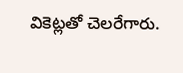వికెట్లతో చెలరేగారు.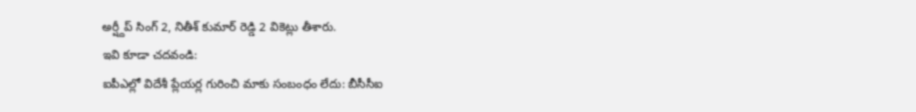అర్ష్దీప్ సింగ్ 2, నితీశ్ కుమార్ రెడ్డి 2 వికెట్లు తీశారు.
ఇవి కూడా చదవండి:
ఐపీఎల్లో విదేశీ ప్లేయర్ల గురించి మాకు సంబంధం లేదు: బీసీసీఐ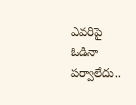ఎవరిపై ఓడినా పర్వాలేదు..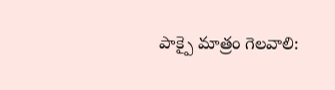పాక్పై మాత్రం గెలవాలి: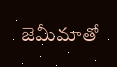జెమీమాతో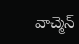వాచ్మెన్